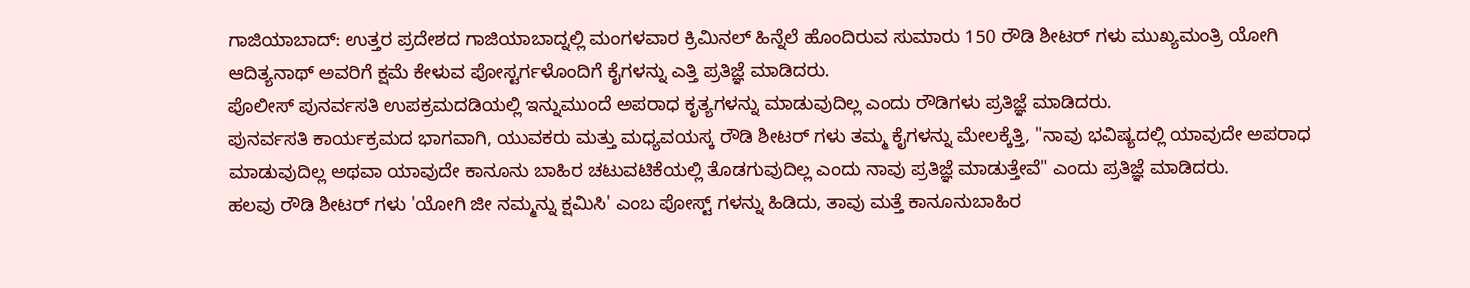ಗಾಜಿಯಾಬಾದ್: ಉತ್ತರ ಪ್ರದೇಶದ ಗಾಜಿಯಾಬಾದ್ನಲ್ಲಿ ಮಂಗಳವಾರ ಕ್ರಿಮಿನಲ್ ಹಿನ್ನೆಲೆ ಹೊಂದಿರುವ ಸುಮಾರು 150 ರೌಡಿ ಶೀಟರ್ ಗಳು ಮುಖ್ಯಮಂತ್ರಿ ಯೋಗಿ ಆದಿತ್ಯನಾಥ್ ಅವರಿಗೆ ಕ್ಷಮೆ ಕೇಳುವ ಪೋಸ್ಟರ್ಗಳೊಂದಿಗೆ ಕೈಗಳನ್ನು ಎತ್ತಿ ಪ್ರತಿಜ್ಞೆ ಮಾಡಿದರು.
ಪೊಲೀಸ್ ಪುನರ್ವಸತಿ ಉಪಕ್ರಮದಡಿಯಲ್ಲಿ ಇನ್ನುಮುಂದೆ ಅಪರಾಧ ಕೃತ್ಯಗಳನ್ನು ಮಾಡುವುದಿಲ್ಲ ಎಂದು ರೌಡಿಗಳು ಪ್ರತಿಜ್ಞೆ ಮಾಡಿದರು.
ಪುನರ್ವಸತಿ ಕಾರ್ಯಕ್ರಮದ ಭಾಗವಾಗಿ, ಯುವಕರು ಮತ್ತು ಮಧ್ಯವಯಸ್ಕ ರೌಡಿ ಶೀಟರ್ ಗಳು ತಮ್ಮ ಕೈಗಳನ್ನು ಮೇಲಕ್ಕೆತ್ತಿ, "ನಾವು ಭವಿಷ್ಯದಲ್ಲಿ ಯಾವುದೇ ಅಪರಾಧ ಮಾಡುವುದಿಲ್ಲ ಅಥವಾ ಯಾವುದೇ ಕಾನೂನು ಬಾಹಿರ ಚಟುವಟಿಕೆಯಲ್ಲಿ ತೊಡಗುವುದಿಲ್ಲ ಎಂದು ನಾವು ಪ್ರತಿಜ್ಞೆ ಮಾಡುತ್ತೇವೆ" ಎಂದು ಪ್ರತಿಜ್ಞೆ ಮಾಡಿದರು.
ಹಲವು ರೌಡಿ ಶೀಟರ್ ಗಳು 'ಯೋಗಿ ಜೀ ನಮ್ಮನ್ನು ಕ್ಷಮಿಸಿ' ಎಂಬ ಪೋಸ್ಟ್ ಗಳನ್ನು ಹಿಡಿದು, ತಾವು ಮತ್ತೆ ಕಾನೂನುಬಾಹಿರ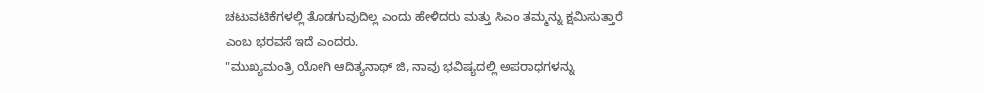ಚಟುವಟಿಕೆಗಳಲ್ಲಿ ತೊಡಗುವುದಿಲ್ಲ ಎಂದು ಹೇಳಿದರು ಮತ್ತು ಸಿಎಂ ತಮ್ಮನ್ನು ಕ್ಷಮಿಸುತ್ತಾರೆ ಎಂಬ ಭರವಸೆ ಇದೆ ಎಂದರು.
"ಮುಖ್ಯಮಂತ್ರಿ ಯೋಗಿ ಆದಿತ್ಯನಾಥ್ ಜಿ, ನಾವು ಭವಿಷ್ಯದಲ್ಲಿ ಅಪರಾಧಗಳನ್ನು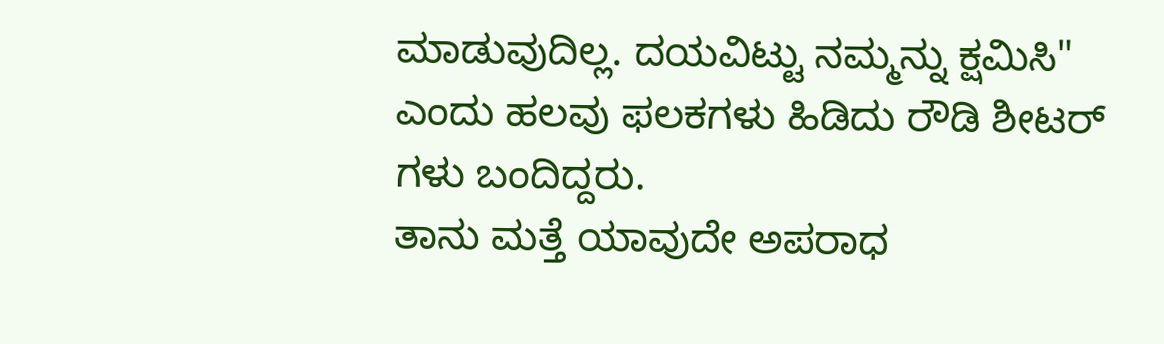ಮಾಡುವುದಿಲ್ಲ. ದಯವಿಟ್ಟು ನಮ್ಮನ್ನು ಕ್ಷಮಿಸಿ" ಎಂದು ಹಲವು ಫಲಕಗಳು ಹಿಡಿದು ರೌಡಿ ಶೀಟರ್ ಗಳು ಬಂದಿದ್ದರು.
ತಾನು ಮತ್ತೆ ಯಾವುದೇ ಅಪರಾಧ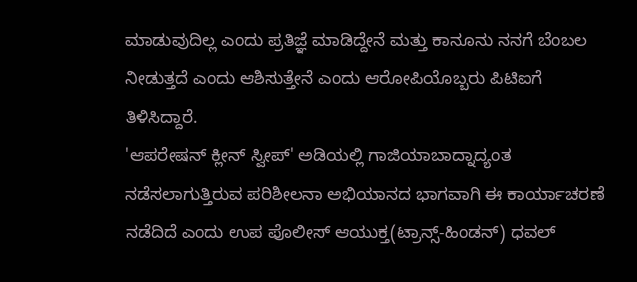ಮಾಡುವುದಿಲ್ಲ ಎಂದು ಪ್ರತಿಜ್ಞೆ ಮಾಡಿದ್ದೇನೆ ಮತ್ತು ಕಾನೂನು ನನಗೆ ಬೆಂಬಲ ನೀಡುತ್ತದೆ ಎಂದು ಆಶಿಸುತ್ತೇನೆ ಎಂದು ಆರೋಪಿಯೊಬ್ಬರು ಪಿಟಿಐಗೆ ತಿಳಿಸಿದ್ದಾರೆ.
'ಆಪರೇಷನ್ ಕ್ಲೀನ್ ಸ್ವೀಪ್' ಅಡಿಯಲ್ಲಿ ಗಾಜಿಯಾಬಾದ್ನಾದ್ಯಂತ ನಡೆಸಲಾಗುತ್ತಿರುವ ಪರಿಶೀಲನಾ ಅಭಿಯಾನದ ಭಾಗವಾಗಿ ಈ ಕಾರ್ಯಾಚರಣೆ ನಡೆದಿದೆ ಎಂದು ಉಪ ಪೊಲೀಸ್ ಆಯುಕ್ತ(ಟ್ರಾನ್ಸ್-ಹಿಂಡನ್) ಧವಲ್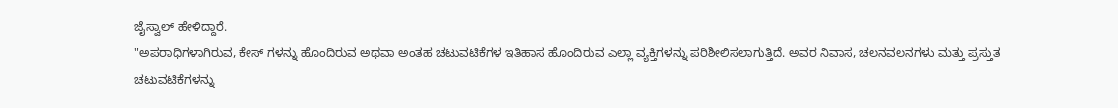ಜೈಸ್ವಾಲ್ ಹೇಳಿದ್ದಾರೆ.
"ಅಪರಾಧಿಗಳಾಗಿರುವ, ಕೇಸ್ ಗಳನ್ನು ಹೊಂದಿರುವ ಅಥವಾ ಅಂತಹ ಚಟುವಟಿಕೆಗಳ ಇತಿಹಾಸ ಹೊಂದಿರುವ ಎಲ್ಲಾ ವ್ಯಕ್ತಿಗಳನ್ನು ಪರಿಶೀಲಿಸಲಾಗುತ್ತಿದೆ. ಅವರ ನಿವಾಸ, ಚಲನವಲನಗಳು ಮತ್ತು ಪ್ರಸ್ತುತ ಚಟುವಟಿಕೆಗಳನ್ನು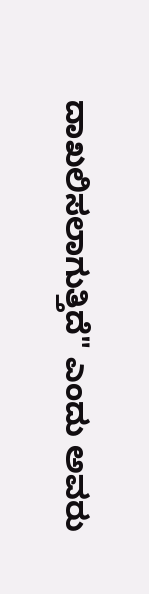ದಾಖಲಿಸಲಾಗುತ್ತಿದೆ" ಎಂದು ಅವರು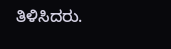ತಿಳಿಸಿದರು.